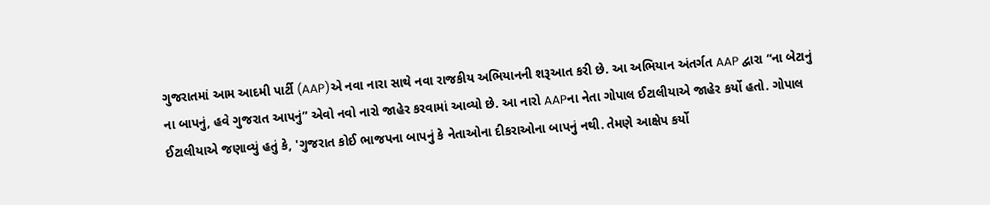ગુજરાતમાં આમ આદમી પાર્ટી (AAP)એ નવા નારા સાથે નવા રાજકીય અભિયાનની શરૂઆત કરી છે. આ અભિયાન અંતર્ગત AAP દ્વારા “ના બેટાનું ના બાપનું, હવે ગુજરાત આપનું” એવો નવો નારો જાહેર કરવામાં આવ્યો છે. આ નારો AAPના નેતા ગોપાલ ઈટાલીયાએ જાહેર કર્યો હતો. ગોપાલ ઈટાલીયાએ જણાવ્યું હતું કે, 'ગુજરાત કોઈ ભાજપના બાપનું કે નેતાઓના દીકરાઓના બાપનું નથી. તેમણે આક્ષેપ કર્યો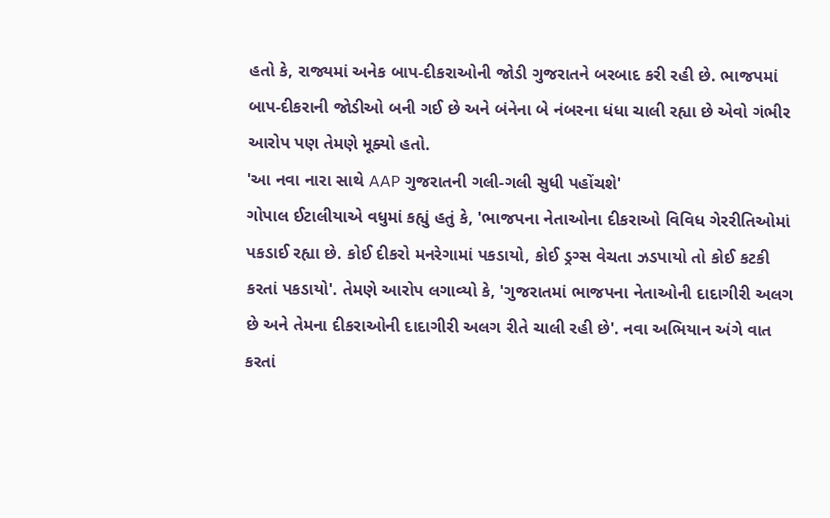હતો કે, રાજ્યમાં અનેક બાપ-દીકરાઓની જોડી ગુજરાતને બરબાદ કરી રહી છે. ભાજપમાં બાપ-દીકરાની જોડીઓ બની ગઈ છે અને બંનેના બે નંબરના ધંધા ચાલી રહ્યા છે એવો ગંભીર આરોપ પણ તેમણે મૂક્યો હતો.
'આ નવા નારા સાથે AAP ગુજરાતની ગલી-ગલી સુધી પહોંચશે'
ગોપાલ ઈટાલીયાએ વધુમાં કહ્યું હતું કે, 'ભાજપના નેતાઓના દીકરાઓ વિવિધ ગેરરીતિઓમાં પકડાઈ રહ્યા છે. કોઈ દીકરો મનરેગામાં પકડાયો, કોઈ ડ્રગ્સ વેચતા ઝડપાયો તો કોઈ કટકી કરતાં પકડાયો'. તેમણે આરોપ લગાવ્યો કે, 'ગુજરાતમાં ભાજપના નેતાઓની દાદાગીરી અલગ છે અને તેમના દીકરાઓની દાદાગીરી અલગ રીતે ચાલી રહી છે'. નવા અભિયાન અંગે વાત કરતાં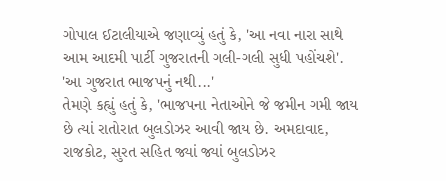ગોપાલ ઈટાલીયાએ જણાવ્યું હતું કે, 'આ નવા નારા સાથે આમ આદમી પાર્ટી ગુજરાતની ગલી-ગલી સુધી પહોંચશે'.
'આ ગુજરાત ભાજપનું નથી...'
તેમણે કહ્યું હતું કે, 'ભાજપના નેતાઓને જે જમીન ગમી જાય છે ત્યાં રાતોરાત બુલડોઝર આવી જાય છે. અમદાવાદ, રાજકોટ, સુરત સહિત જ્યાં જ્યાં બુલડોઝર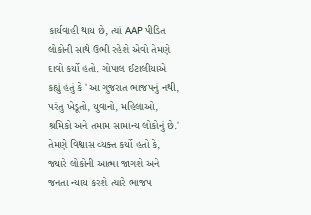કાર્યવાહી થાય છે, ત્યાં AAP પીડિત લોકોની સાથે ઉભી રહેશે એવો તેમણે દાવો કર્યો હતો. ગોપાલ ઈટાલીયાએ કહ્યું હતું કે 'આ ગુજરાત ભાજપનું નથી, પરંતુ ખેડૂતો, યુવાનો, મહિલાઓ, શ્રમિકો અને તમામ સામાન્ય લોકોનું છે.' તેમણે વિશ્વાસ વ્યક્ત કર્યો હતો કે, જ્યારે લોકોની આત્મા જાગશે અને જનતા ન્યાય કરશે ત્યારે ભાજપ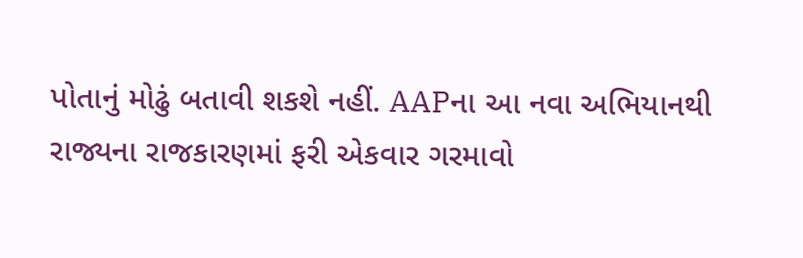પોતાનું મોઢું બતાવી શકશે નહીં. AAPના આ નવા અભિયાનથી રાજ્યના રાજકારણમાં ફરી એકવાર ગરમાવો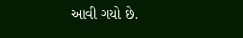આવી ગયો છે.